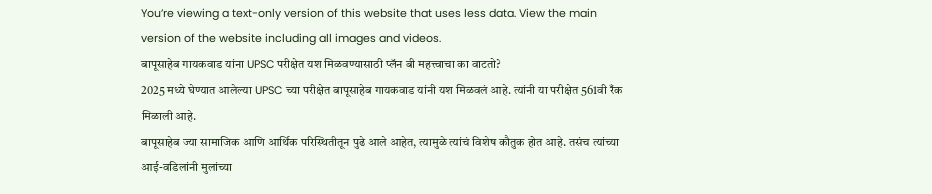You’re viewing a text-only version of this website that uses less data. View the main version of the website including all images and videos.
बापूसाहेब गायकवाड यांना UPSC परीक्षेत यश मिळवण्यासाठी प्लॅन बी महत्त्वाचा का वाटतो?
2025 मध्ये घेण्यात आलेल्या UPSC च्या परीक्षेत बापूसाहेब गायकवाड यांनी यश मिळवलं आहे. त्यांनी या परीक्षेत 561वी रँक मिळाली आहे.
बापूसाहेब ज्या सामाजिक आणि आर्थिक परिस्थितीतून पुढे आले आहेत, त्यामुळे त्यांचं विशेष कौतुक होत आहे. तसंच त्यांच्या आई-वडिलांनी मुलांच्या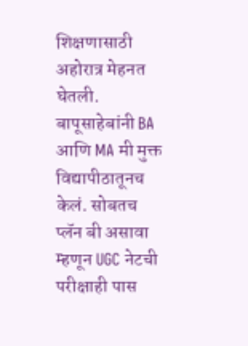शिक्षणासाठी अहोरात्र मेहनत घेतली.
बापूसाहेबांनी BA आणि MA मी मुक्त विद्यापीठातूनच केलं. सोबतच प्लॅन बी असावा म्हणून UGC नेटची परीक्षाही पास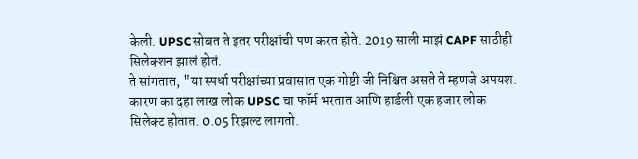केली. UPSCसोबत ते इतर परीक्षांची पण करत होते. 2019 साली माझं CAPF साठीही सिलेक्शन झालं होतं.
ते सांगतात, "या स्पर्धा परीक्षांच्या प्रवासात एक गोष्टी जी निश्चित असते ते म्हणजे अपयश. कारण का दहा लाख लोक UPSC चा फॉर्म भरतात आणि हार्डली एक हजार लोक सिलेक्ट होतात. 0.05 रिझल्ट लागतो.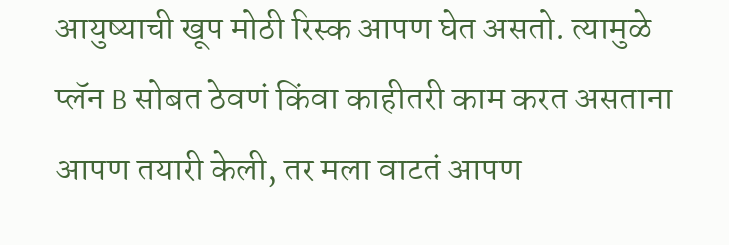आयुष्याची खूप मोठी रिस्क आपण घेत असतो. त्यामुळे प्लॅन B सोबत ठेवणं किंवा काहीतरी काम करत असताना आपण तयारी केली, तर मला वाटतं आपण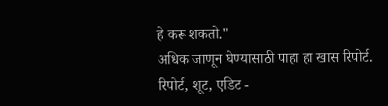हे करू शकतो."
अधिक जाणून घेण्यासाठी पाहा हा खास रिपोर्ट.
रिपोर्ट, शूट, एडिट -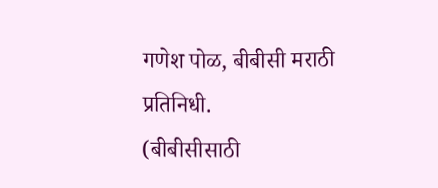गणेश पोळ, बीबीसी मराठी प्रतिनिधी.
(बीबीसीसाठी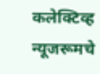कलेक्टिव्ह न्यूजरूमचे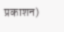प्रकाशन)